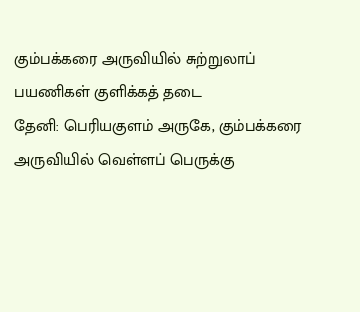கும்பக்கரை அருவியில் சுற்றுலாப் பயணிகள் குளிக்கத் தடை
தேனி: பெரியகுளம் அருகே, கும்பக்கரை அருவியில் வெள்ளப் பெருக்கு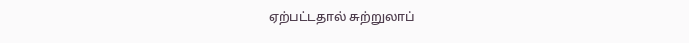ஏற்பட்டதால் சுற்றுலாப்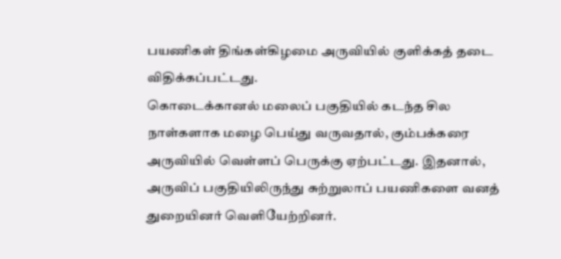பயணிகள் திங்கள்கிழமை அருவியில் குளிக்கத் தடை விதிக்கப்பட்டது.
கொடைக்கானல் மலைப் பகுதியில் கடந்த சில நாள்களாக மழை பெய்து வருவதால், கும்பக்கரை அருவியில் வெள்ளப் பெருக்கு ஏற்பட்டது. இதனால், அருவிப் பகுதியிலிருந்து சுற்றுலாப் பயணிகளை வனத் துறையினர் வெளியேற்றினர்.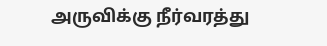அருவிக்கு நீர்வரத்து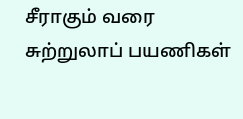சீராகும் வரை சுற்றுலாப் பயணிகள்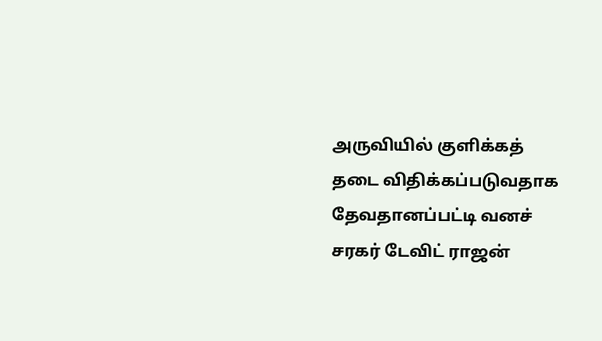அருவியில் குளிக்கத் தடை விதிக்கப்படுவதாக தேவதானப்பட்டி வனச் சரகர் டேவிட் ராஜன்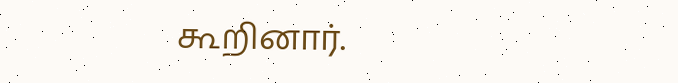கூறினார்.